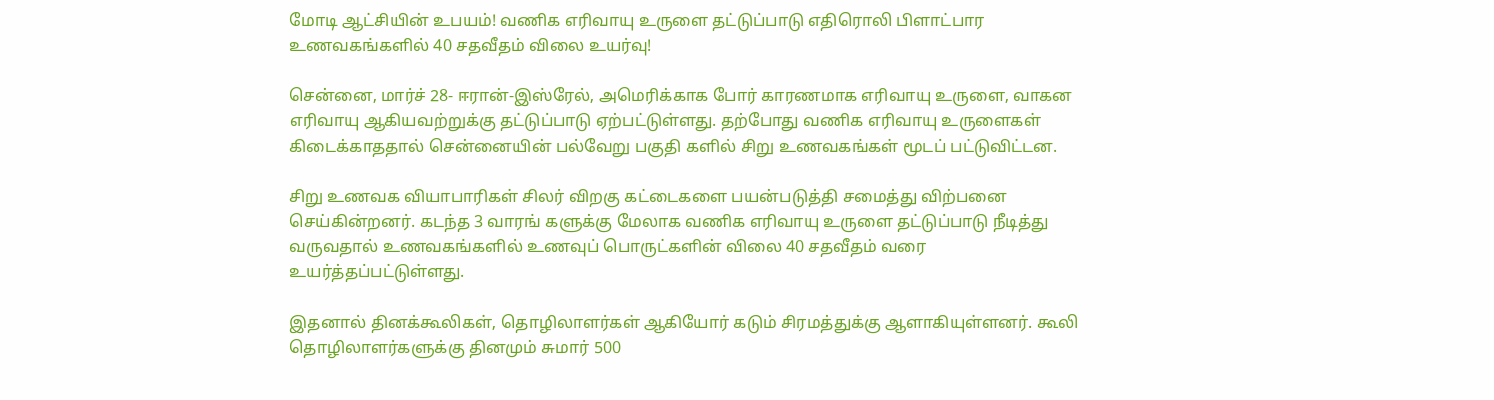மோடி ஆட்சியின் உபயம்! வணிக எரிவாயு உருளை தட்டுப்பாடு எதிரொலி பிளாட்பார உணவகங்களில் 40 சதவீதம் விலை உயர்வு!

சென்னை, மார்ச் 28- ஈரான்-இஸ்ரேல், அமெரிக்காக போர் காரணமாக எரிவாயு உருளை, வாகன எரிவாயு ஆகியவற்றுக்கு தட்டுப்பாடு ஏற்பட்டுள்ளது. தற்போது வணிக எரிவாயு உருளைகள் கிடைக்காததால் சென்னையின் பல்வேறு பகுதி களில் சிறு உணவகங்கள் மூடப் பட்டுவிட்டன.

சிறு உணவக வியாபாரிகள் சிலர் விறகு கட்டைகளை பயன்படுத்தி சமைத்து விற்பனை செய்கின்றனர். கடந்த 3 வாரங் களுக்கு மேலாக வணிக எரிவாயு உருளை தட்டுப்பாடு நீடித்து வருவதால் உணவகங்களில் உணவுப் பொருட்களின் விலை 40 சதவீதம் வரை உயர்த்தப்பட்டுள்ளது.

இதனால் தினக்கூலிகள், தொழிலாளர்கள் ஆகியோர் கடும் சிரமத்துக்கு ஆளாகியுள்ளனர். கூலி தொழிலாளர்களுக்கு தினமும் சுமார் 500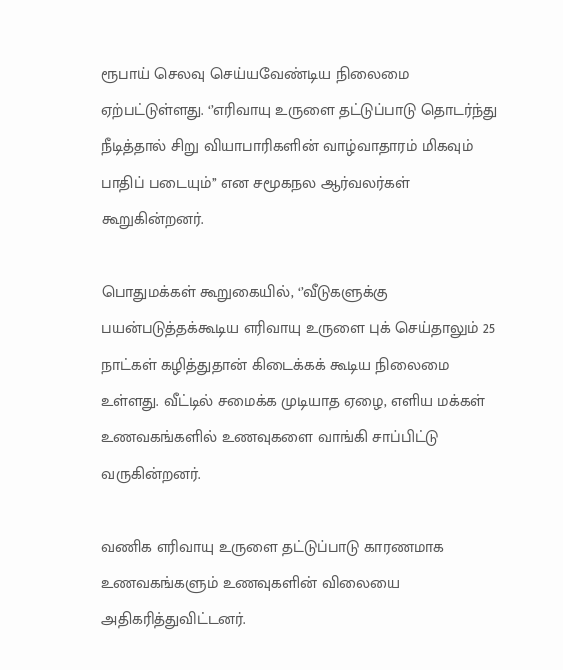ரூபாய் செலவு செய்யவேண்டிய நிலைமை ஏற்பட்டுள்ளது. ‘’எரிவாயு உருளை தட்டுப்பாடு தொடர்ந்து நீடித்தால் சிறு வியாபாரிகளின் வாழ்வாதாரம் மிகவும் பாதிப் படையும்’’ என சமூகநல ஆர்வலர்கள் கூறுகின்றனர்.

பொதுமக்கள் கூறுகையில், ‘’வீடுகளுக்கு பயன்படுத்தக்கூடிய எரிவாயு உருளை புக் செய்தாலும் 25 நாட்கள் கழித்துதான் கிடைக்கக் கூடிய நிலைமை உள்ளது. வீட்டில் சமைக்க முடியாத ஏழை, எளிய மக்கள் உணவகங்களில் உணவுகளை வாங்கி சாப்பிட்டு வருகின்றனர்.

வணிக எரிவாயு உருளை தட்டுப்பாடு காரணமாக உணவகங்களும் உணவுகளின் விலையை அதிகரித்துவிட்டனர்.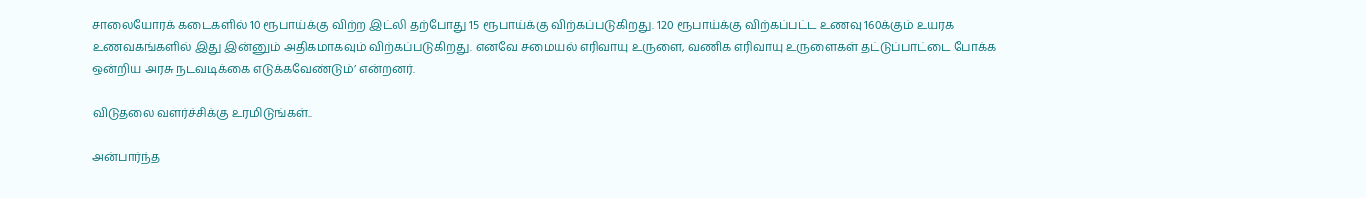சாலையோரக் கடைகளில் 10 ரூபாய்க்கு விற்ற இட்லி தற்போது 15 ரூபாய்க்கு விற்கப்படுகிறது. 120 ரூபாய்க்கு விற்கப்பட்ட உணவு 160க்கும் உயரக உணவகங்களில் இது இன்னும் அதிகமாகவும் விற்கப்படுகிறது. எனவே சமையல் எரிவாயு உருளை, வணிக எரிவாயு உருளைகள் தட்டுப்பாட்டை போக்க ஒன்றிய அரசு நடவடிக்கை எடுக்கவேண்டும்’ என்றனர்.

விடுதலை வளர்ச்சிக்கு உரமிடுங்கள்..

அன்பார்ந்த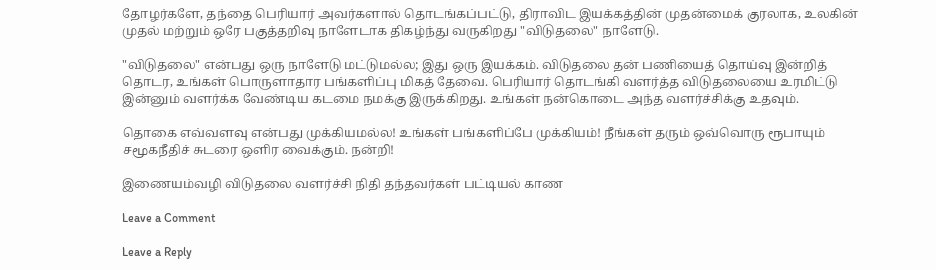தோழர்களே, தந்தை பெரியார் அவர்களால் தொடங்கப்பட்டு, திராவிட இயக்கத்தின் முதன்மைக் குரலாக, உலகின் முதல் மற்றும் ஒரே பகுத்தறிவு நாளேடாக திகழ்ந்து வருகிறது "விடுதலை" நாளேடு.

"விடுதலை" என்பது ஒரு நாளேடு மட்டுமல்ல; இது ஒரு இயக்கம். விடுதலை தன் பணியைத் தொய்வு இன்றித் தொடர, உங்கள் பொருளாதார பங்களிப்பு மிகத் தேவை. பெரியார் தொடங்கி வளர்த்த விடுதலையை உரமிட்டு இன்னும் வளர்க்க வேண்டிய கடமை நமக்கு இருக்கிறது. உங்கள் நன்கொடை அந்த வளர்ச்சிக்கு உதவும்.

தொகை எவ்வளவு என்பது முக்கியமல்ல! உங்கள் பங்களிப்பே முக்கியம்! நீங்கள் தரும் ஒவ்வொரு ரூபாயும் சமூகநீதிச் சுடரை ஒளிர வைக்கும். நன்றி!

இணையம்வழி விடுதலை வளர்ச்சி நிதி தந்தவர்கள் பட்டியல் காண

Leave a Comment

Leave a Reply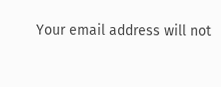Your email address will not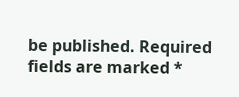be published. Required fields are marked *